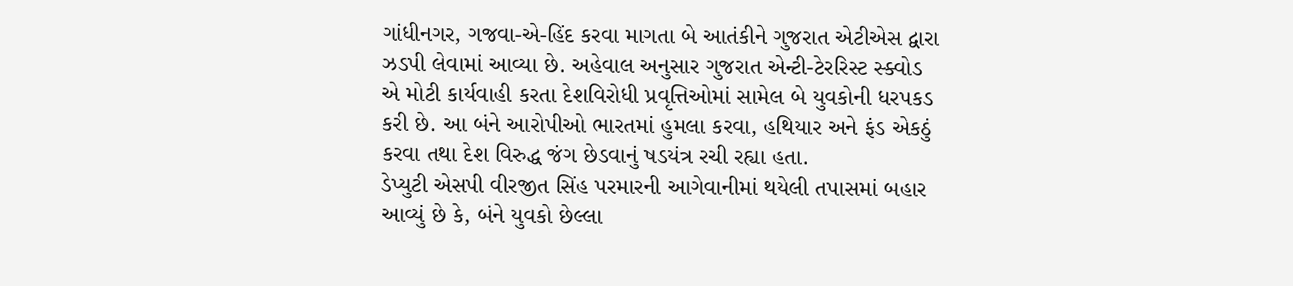ગાંધીનગર, ગજવા-એ-હિંદ કરવા માગતા બે આતંકીને ગુજરાત એટીએસ દ્વારા ઝડપી લેવામાં આવ્યા છે. અહેવાલ અનુસાર ગુજરાત એન્ટી-ટેરરિસ્ટ સ્ક્વોડ એ મોટી કાર્યવાહી કરતા દેશવિરોધી પ્રવૃત્તિઓમાં સામેલ બે યુવકોની ધરપકડ કરી છે. આ બંને આરોપીઓ ભારતમાં હુમલા કરવા, હથિયાર અને ફંડ એકઠું કરવા તથા દેશ વિરુદ્ધ જંગ છેડવાનું ષડયંત્ર રચી રહ્યા હતા.
ડેપ્યુટી એસપી વીરજીત સિંહ પરમારની આગેવાનીમાં થયેલી તપાસમાં બહાર આવ્યું છે કે, બંને યુવકો છેલ્લા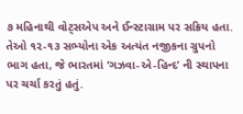૭ મહિનાથી વોટ્સએપ અને ઈન્સ્ટાગ્રામ પર સક્રિય હતા. તેઓ ૧૨-૧૩ સભ્યોના એક અત્યંત નજીકના ગ્રુપનો ભાગ હતા, જે ભારતમાં ‘ગઝવા-એ-હિન્દ’ ની સ્થાપના પર ચર્ચા કરતું હતું.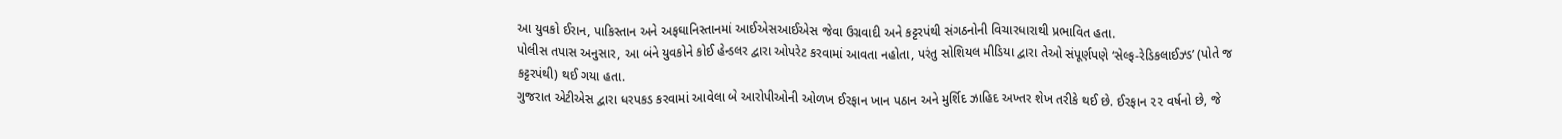આ યુવકો ઈરાન, પાકિસ્તાન અને અફઘાનિસ્તાનમાં આઈએસઆઈએસ જેવા ઉગ્રવાદી અને કટ્ટરપંથી સંગઠનોની વિચારધારાથી પ્રભાવિત હતા.
પોલીસ તપાસ અનુસાર, આ બંને યુવકોને કોઈ હેન્ડલર દ્વારા ઓપરેટ કરવામાં આવતા નહોતા, પરંતુ સોશિયલ મીડિયા દ્વારા તેઓ સંપૂર્ણપણે ‘સેલ્ફ-રેડિકલાઈઝ્ડ’ (પોતે જ કટ્ટરપંથી) થઈ ગયા હતા.
ગુજરાત એટીએસ દ્વારા ધરપકડ કરવામાં આવેલા બે આરોપીઓની ઓળખ ઈરફાન ખાન પઠાન અને મુર્શિદ ઝાહિદ અખ્તર શેખ તરીકે થઈ છે. ઈરફાન ૨૨ વર્ષનો છે, જે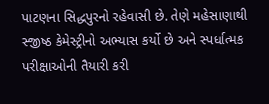પાટણના સિદ્ધપુરનો રહેવાસી છે. તેણે મહેસાણાથી સ્જીષ્ઠ કેમેસ્ટ્રીનો અભ્યાસ કર્યો છે અને સ્પર્ધાત્મક પરીક્ષાઓની તૈયારી કરી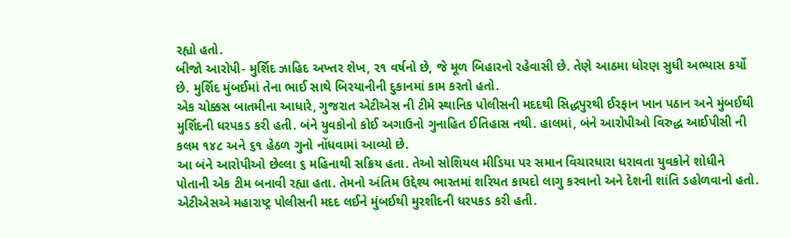રહ્યો હતો.
બીજો આરોપી- મુર્શિદ ઝાહિદ અખ્તર શેખ, ૨૧ વર્ષનો છે, જે મૂળ બિહારનો રહેવાસી છે. તેણે આઠમા ધોરણ સુધી અભ્યાસ કર્યો છે. મુર્શિદ મુંબઈમાં તેના ભાઈ સાથે બિરયાનીની દુકાનમાં કામ કરતો હતો.
એક ચોક્કસ બાતમીના આધારે, ગુજરાત એટીએસ ની ટીમે સ્થાનિક પોલીસની મદદથી સિદ્ધપુરથી ઈરફાન ખાન પઠાન અને મુંબઈથી મુર્શિદની ધરપકડ કરી હતી. બંને યુવકોનો કોઈ અગાઉનો ગુનાહિત ઈતિહાસ નથી. હાલમાં, બંને આરોપીઓ વિરુદ્ધ આઈપીસી ની કલમ ૧૪૮ અને ૬૧ હેઠળ ગુનો નોંધવામાં આવ્યો છે.
આ બંને આરોપીઓ છેલ્લા ૬ મહિનાથી સક્રિય હતા. તેઓ સોશિયલ મીડિયા પર સમાન વિચારધારા ધરાવતા યુવકોને શોધીને પોતાની એક ટીમ બનાવી રહ્યા હતા. તેમનો અંતિમ ઉદ્દેશ્ય ભારતમાં શરિયત કાયદો લાગુ કરવાનો અને દેશની શાંતિ ડહોળવાનો હતો.
એટીએસએ મહારાષ્ટ્ર પોલીસની મદદ લઈને મુંબઈથી મુરશીદની ધરપકડ કરી હતી.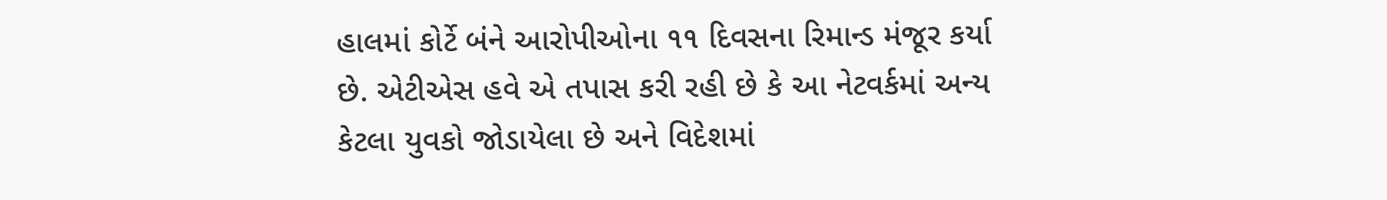હાલમાં કોર્ટે બંને આરોપીઓના ૧૧ દિવસના રિમાન્ડ મંજૂર કર્યા છે. એટીએસ હવે એ તપાસ કરી રહી છે કે આ નેટવર્કમાં અન્ય કેટલા યુવકો જોડાયેલા છે અને વિદેશમાં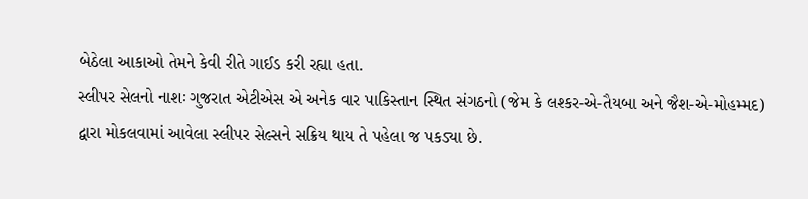બેઠેલા આકાઓ તેમને કેવી રીતે ગાઈડ કરી રહ્યા હતા.
સ્લીપર સેલનો નાશઃ ગુજરાત એટીએસ એ અનેક વાર પાકિસ્તાન સ્થિત સંગઠનો (જેમ કે લશ્કર-એ-તૈયબા અને જૈશ-એ-મોહમ્મદ) દ્વારા મોકલવામાં આવેલા સ્લીપર સેલ્સને સક્રિય થાય તે પહેલા જ પકડ્યા છે.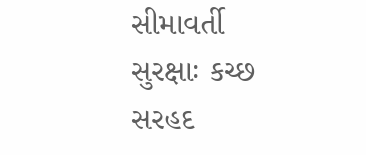સીમાવર્તી સુરક્ષાઃ કચ્છ સરહદ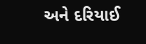અને દરિયાઈ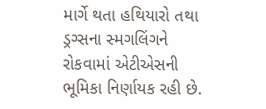માર્ગે થતા હથિયારો તથા ડ્રગ્સના સ્મગલિંગને રોકવામાં એટીએસની ભૂમિકા નિર્ણાયક રહી છે.